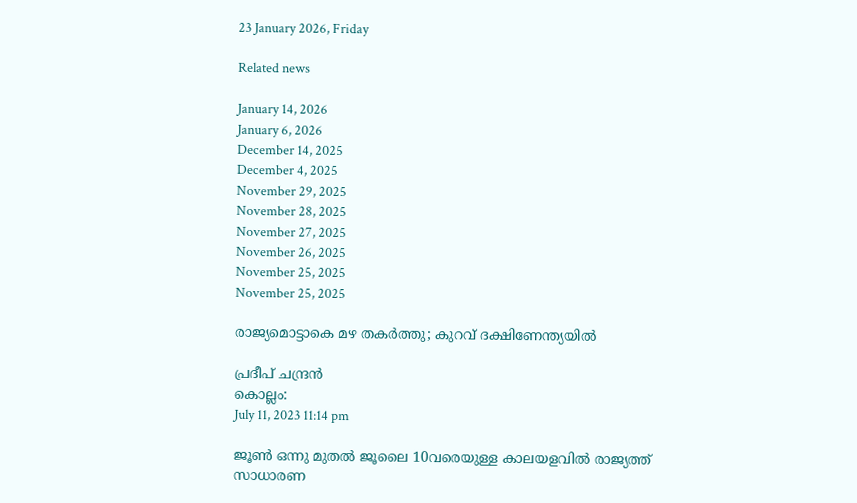23 January 2026, Friday

Related news

January 14, 2026
January 6, 2026
December 14, 2025
December 4, 2025
November 29, 2025
November 28, 2025
November 27, 2025
November 26, 2025
November 25, 2025
November 25, 2025

രാജ്യമൊട്ടാകെ മഴ തകർത്തു; കുറവ് ദക്ഷിണേന്ത്യയിൽ

പ്രദീപ് ചന്ദ്രൻ
കൊല്ലം:
July 11, 2023 11:14 pm

ജൂൺ ഒന്നു മുതൽ ജൂലൈ 10വരെയുള്ള കാലയളവിൽ രാജ്യത്ത് സാധാരണ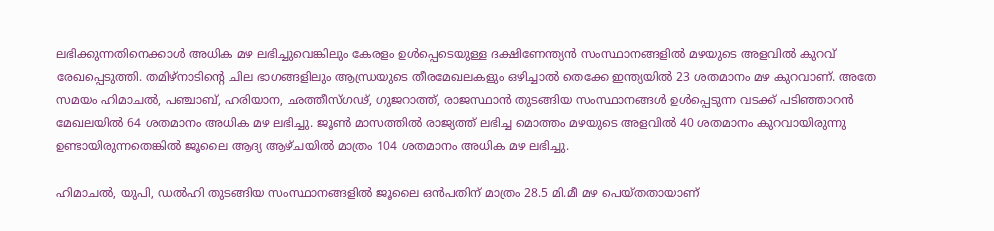ലഭിക്കുന്നതിനെക്കാൾ അധിക മഴ ലഭിച്ചുവെങ്കിലും കേരളം ഉൾപ്പെടെയുള്ള ദക്ഷിണേന്ത്യൻ സംസ്ഥാനങ്ങളിൽ മഴയുടെ അളവിൽ കുറവ് രേഖപ്പെടുത്തി. തമിഴ്‌നാടിന്റെ ചില ഭാഗങ്ങളിലും ആന്ധ്രയുടെ തീരമേഖലകളും ഒഴിച്ചാൽ തെക്കേ ഇന്ത്യയിൽ 23 ശതമാനം മഴ കുറവാണ്. അതേ സമയം ഹിമാചൽ, പഞ്ചാബ്, ഹരിയാന, ഛത്തീസ്ഗഢ്, ഗുജറാത്ത്, രാജസ്ഥാൻ തുടങ്ങിയ സംസ്ഥാനങ്ങൾ ഉൾപ്പെടുന്ന വടക്ക് പടിഞ്ഞാറൻ മേഖലയിൽ 64 ശതമാനം അധിക മഴ ലഭിച്ചു. ജൂൺ മാസത്തിൽ രാജ്യത്ത് ലഭിച്ച മൊത്തം മഴയുടെ അളവിൽ 40 ശതമാനം കുറവായിരുന്നു ഉണ്ടായിരുന്നതെങ്കിൽ ജൂലൈ ആദ്യ ആഴ്ചയിൽ മാത്രം 104 ശതമാനം അധിക മഴ ലഭിച്ചു.

ഹിമാചൽ, യുപി, ഡൽഹി തുടങ്ങിയ സംസ്ഥാനങ്ങളിൽ ജൂലൈ ഒൻപതിന് മാത്രം 28.5 മി.മീ മഴ പെയ്തതായാണ്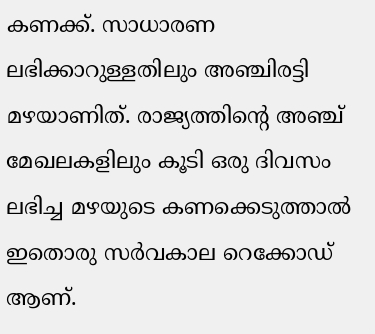കണക്ക്. സാധാരണ ലഭിക്കാറുള്ളതിലും അഞ്ചിരട്ടി മഴയാണിത്. രാജ്യത്തിന്റെ അഞ്ച് മേഖലകളിലും കൂടി ഒരു ദിവസം ലഭിച്ച മഴയുടെ കണക്കെടുത്താൽ ഇതൊരു സർവകാല റെക്കോഡ് ആണ്.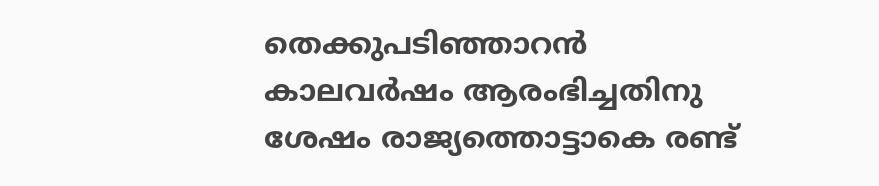തെക്കുപടിഞ്ഞാറൻ കാലവർഷം ആരംഭിച്ചതിനു ശേഷം രാജ്യത്തൊട്ടാകെ രണ്ട്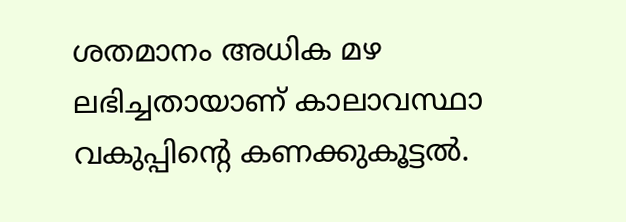ശതമാനം അധിക മഴ ലഭിച്ചതായാണ് കാലാവസ്ഥാ വകുപ്പിന്റെ കണക്കുകൂട്ടൽ.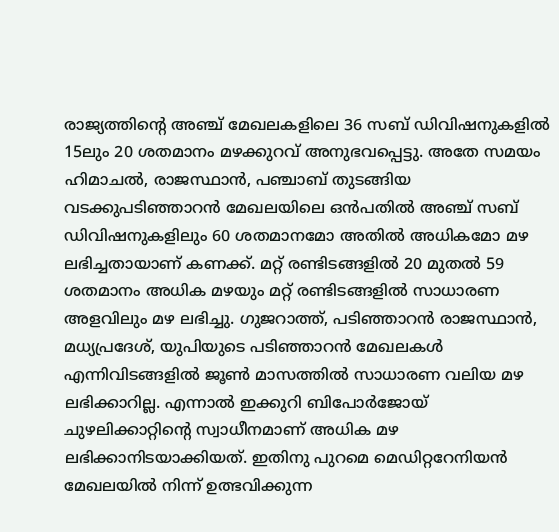രാജ്യത്തിന്റെ അഞ്ച് മേഖലകളിലെ 36 സബ് ഡിവിഷനുകളിൽ 15ലും 20 ശതമാനം മഴക്കുറവ് അനുഭവപ്പെട്ടു. അതേ സമയം ഹിമാചൽ, രാജസ്ഥാൻ, പഞ്ചാബ് തുടങ്ങിയ വടക്കുപടിഞ്ഞാറൻ മേഖലയിലെ ഒൻപതിൽ അഞ്ച് സബ് ഡിവിഷനുകളിലും 60 ശതമാനമോ അതിൽ അധികമോ മഴ ലഭിച്ചതായാണ് കണക്ക്. മറ്റ് രണ്ടിടങ്ങളിൽ 20 മുതൽ 59 ശതമാനം അധിക മഴയും മറ്റ് രണ്ടിടങ്ങളിൽ സാധാരണ അളവിലും മഴ ലഭിച്ചു. ഗുജറാത്ത്, പടിഞ്ഞാറൻ രാജസ്ഥാൻ, മധ്യപ്രദേശ്, യുപിയുടെ പടിഞ്ഞാറൻ മേഖലകൾ എന്നിവിടങ്ങളിൽ ജൂൺ മാസത്തിൽ സാധാരണ വലിയ മഴ ലഭിക്കാറില്ല. എന്നാൽ ഇക്കുറി ബിപോർജോയ് ചുഴലിക്കാറ്റിന്റെ സ്വാധീനമാണ് അധിക മഴ ലഭിക്കാനിടയാക്കിയത്. ഇതിനു പുറമെ മെഡിറ്ററേനിയൻ മേഖലയിൽ നിന്ന് ഉത്ഭവിക്കുന്ന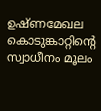ഉഷ്ണമേഖല കൊടുങ്കാറ്റിന്റെ സ്വാധീനം മൂലം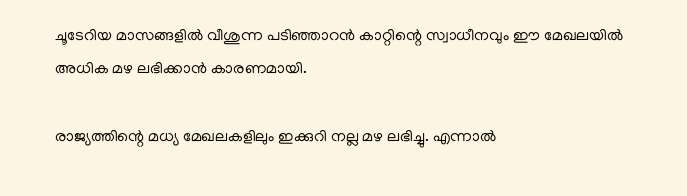ചൂടേറിയ മാസങ്ങളിൽ വീശുന്ന പടിഞ്ഞാറൻ കാറ്റിന്റെ സ്വാധീനവും ഈ മേഖലയിൽ അധിക മഴ ലഭിക്കാൻ കാരണമായി.

രാജ്യത്തിന്റെ മധ്യ മേഖലകളിലും ഇക്കുറി നല്ല മഴ ലഭിച്ചു. എന്നാൽ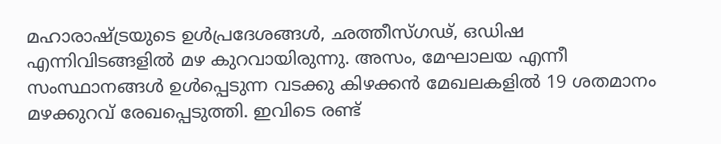മഹാരാഷ്ട്രയുടെ ഉൾപ്രദേശങ്ങൾ, ഛത്തീസ്ഗഢ്, ഒഡിഷ എന്നിവിടങ്ങളിൽ മഴ കുറവായിരുന്നു. അസം, മേഘാലയ എന്നീ സംസ്ഥാനങ്ങൾ ഉൾപ്പെടുന്ന വടക്കു കിഴക്കൻ മേഖലകളിൽ 19 ശതമാനം മഴക്കുറവ് രേഖപ്പെടുത്തി. ഇവിടെ രണ്ട്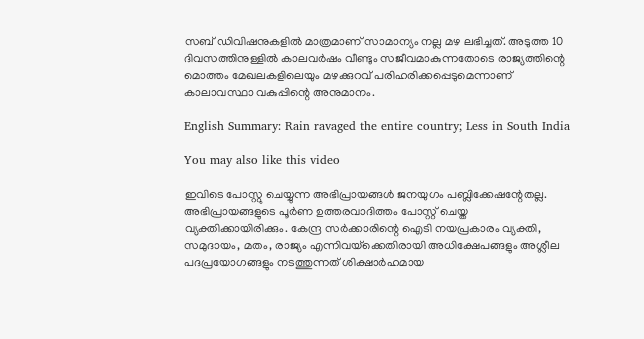സബ് ഡിവിഷനുകളിൽ മാത്രമാണ് സാമാന്യം നല്ല മഴ ലഭിച്ചത്. അടുത്ത 10 ദിവസത്തിനുള്ളിൽ കാലവർഷം വീണ്ടും സജീവമാകുന്നതോടെ രാജ്യത്തിന്റെ മൊത്തം മേഖലകളിലെയും മഴക്കുറവ് പരിഹരിക്കപ്പെടുമെന്നാണ് കാലാവസ്ഥാ വകുപ്പിന്റെ അനുമാനം.

English Summary: Rain ravaged the entire country; Less in South India

You may also like this video

ഇവിടെ പോസ്റ്റു ചെയ്യുന്ന അഭിപ്രായങ്ങള്‍ ജനയുഗം പബ്ലിക്കേഷന്റേതല്ല. അഭിപ്രായങ്ങളുടെ പൂര്‍ണ ഉത്തരവാദിത്തം പോസ്റ്റ് ചെയ്ത വ്യക്തിക്കായിരിക്കും. കേന്ദ്ര സര്‍ക്കാരിന്റെ ഐടി നയപ്രകാരം വ്യക്തി, സമുദായം, മതം, രാജ്യം എന്നിവയ്‌ക്കെതിരായി അധിക്ഷേപങ്ങളും അശ്ലീല പദപ്രയോഗങ്ങളും നടത്തുന്നത് ശിക്ഷാര്‍ഹമായ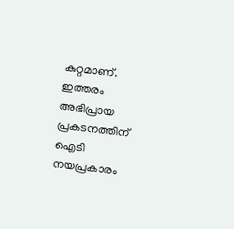കുറ്റമാണ്. ഇത്തരം അഭിപ്രായ പ്രകടനത്തിന് ഐടി നയപ്രകാരം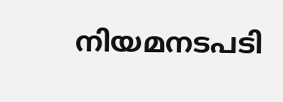നിയമനടപടി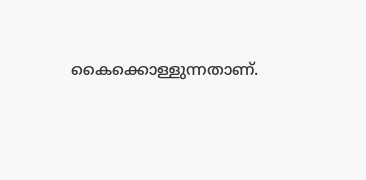കൈക്കൊള്ളുന്നതാണ്.